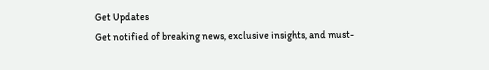Get Updates
Get notified of breaking news, exclusive insights, and must-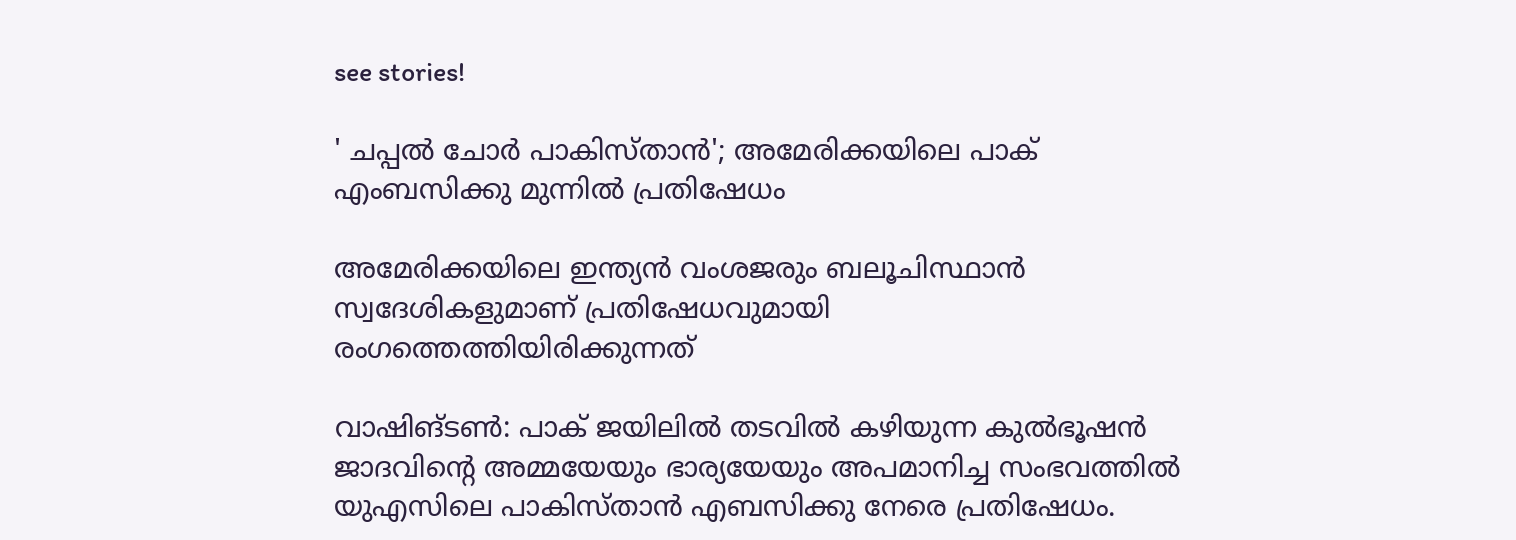see stories!

' ചപ്പല്‍ ചോര്‍ പാകിസ്താൻ'; അമേരിക്കയിലെ പാക് എംബസിക്കു മുന്നിൽ പ്രതിഷേധം

അമേരിക്കയിലെ ഇന്ത്യൻ വംശജരും ബലൂചിസ്ഥാൻ സ്വദേശികളുമാണ് പ്രതിഷേധവുമായി രംഗത്തെത്തിയിരിക്കുന്നത്

വാഷിങ്ടൺ: പാക് ജയിലിൽ തടവിൽ കഴിയുന്ന കുൽഭൂഷൻ ജാദവിന്റെ അമ്മയേയും ഭാര്യയേയും അപമാനിച്ച സംഭവത്തിൽ യുഎസിലെ പാകിസ്താൻ എബസിക്കു നേരെ പ്രതിഷേധം.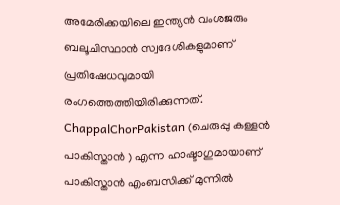അമേരിക്കയിലെ ഇന്ത്യൻ വംശജരും ബലൂചിസ്ഥാൻ സ്വദേശികളുമാണ് പ്രതിഷേധവുമായി രംഗത്തെത്തിയിരിക്കുന്നത്. ChappalChorPakistan (ചെരുപ്പു കള്ളന്‍ പാകിസ്താന്‍ ) എന്ന ഹാഷ്ടാഗുമായാണ് പാകിസ്താന്‍ എംബസിക്ക് മുന്നില്‍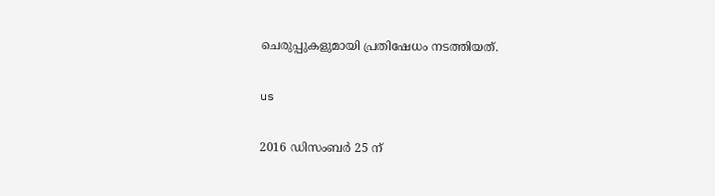ചെരുപ്പുകളുമായി പ്രതിഷേധം നടത്തിയത്.

us

2016 ഡിസംബർ 25 ന്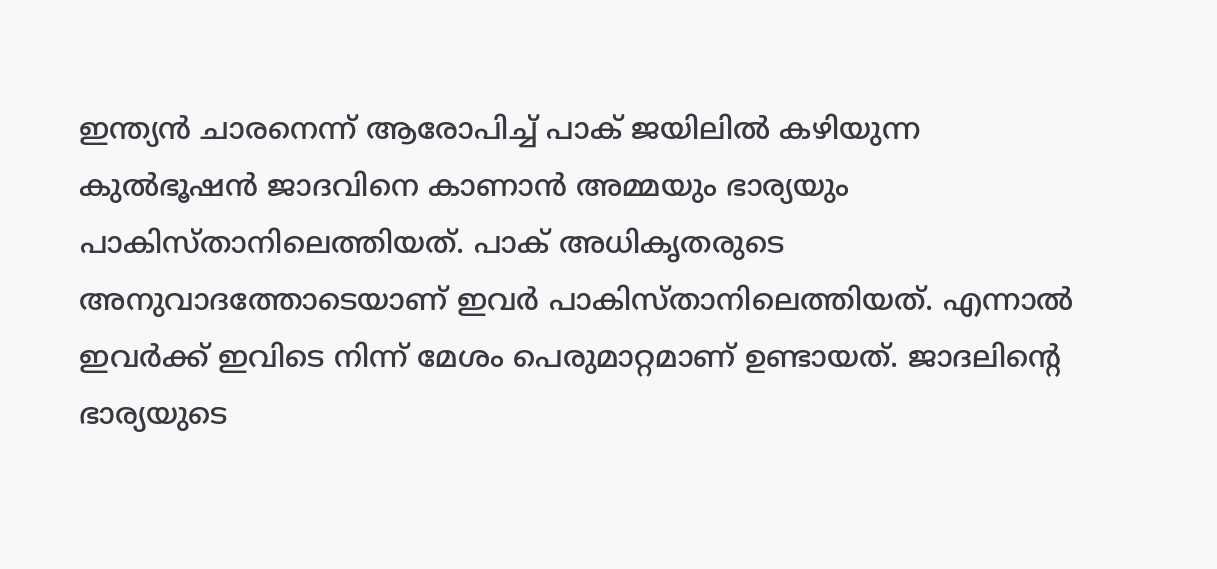ഇന്ത്യൻ ചാരനെന്ന് ആരോപിച്ച് പാക് ജയിലിൽ കഴിയുന്ന കുൽഭൂഷൻ ജാദവിനെ കാണാൻ അമ്മയും ഭാര്യയും പാകിസ്താനിലെത്തിയത്. പാക് അധികൃതരുടെ അനുവാദത്തോടെയാണ് ഇവർ പാകിസ്താനിലെത്തിയത്. എന്നാൽ ഇവർക്ക് ഇവിടെ നിന്ന് മേശം പെരുമാറ്റമാണ് ഉണ്ടായത്. ജാദലിന്റെ ഭാര്യയുടെ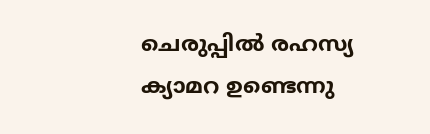ചെരുപ്പിൽ രഹസ്യ ക്യാമറ ഉണ്ടെന്നു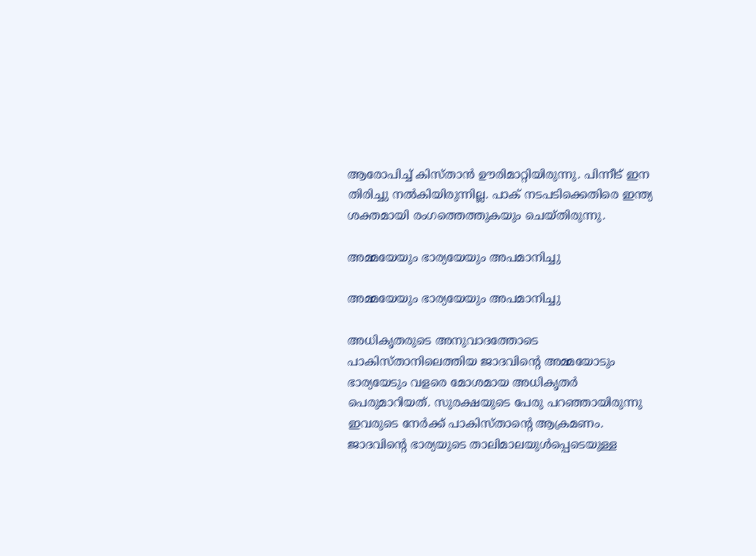ആരോപിച്ച് കിസ്താന്‍ ഊരിമാറ്റിയിരുന്നു. പിന്നീട് ഇന തിരിച്ചു നൽകിയിരുന്നില്ല. പാക് നടപടിക്കെതിരെ ഇന്ത്യ ശക്തമായി രംഗത്തെത്തുകയും ചെയ്തിരുന്നു.

അമ്മയേയും ഭാര്യയേയും അപമാനിച്ചു

അമ്മയേയും ഭാര്യയേയും അപമാനിച്ചു

അധികൃതരുടെ അനുവാദത്തോടെ പാകിസ്താനിലെത്തിയ ജാദവിന്റെ അമ്മയോടും ഭാര്യയേടും വളരെ മോശമായ അധികൃതർ പെരുമാറിയത്. സുരക്ഷയുടെ പേരു പറഞ്ഞായിരുന്നു ഇവരുടെ നേർക്ക് പാകിസ്താന്റെ ആക്രമണം. ജാദവിന്റെ ഭാര്യയുടെ താലിമാലയുൾപ്പെടെയുള്ള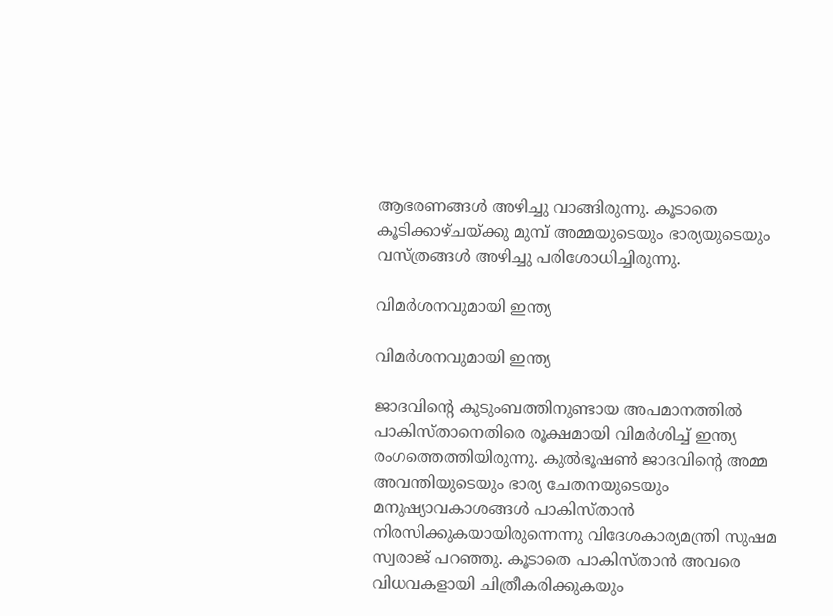ആഭരണങ്ങൾ അഴിച്ചു വാങ്ങിരുന്നു. കൂടാതെ കൂടിക്കാഴ്ചയ്ക്കു മുമ്പ് അമ്മയുടെയും ഭാര്യയുടെയും വസ്ത്രങ്ങള്‍ അഴിച്ചു പരിശോധിച്ചിരുന്നു.

വിമർശനവുമായി ഇന്ത്യ

വിമർശനവുമായി ഇന്ത്യ

ജാദവിന്റെ കുടുംബത്തിനുണ്ടായ അപമാനത്തിൽ പാകിസ്താനെതിരെ രൂക്ഷമായി വിമർശിച്ച് ഇന്ത്യ രംഗത്തെത്തിയിരുന്നു. കുല്‍ഭൂഷണ്‍ ജാദവിന്റെ അമ്മ അവന്തിയുടെയും ഭാര്യ ചേതനയുടെയും മനുഷ്യാവകാശങ്ങള്‍ പാകിസ്താന്‍ നിരസിക്കുകയായിരുന്നെന്നു വിദേശകാര്യമന്ത്രി സുഷമ സ്വരാജ് പറഞ്ഞു. കൂടാതെ പാകിസ്താൻ അവരെ വിധവകളായി ചിത്രീകരിക്കുകയും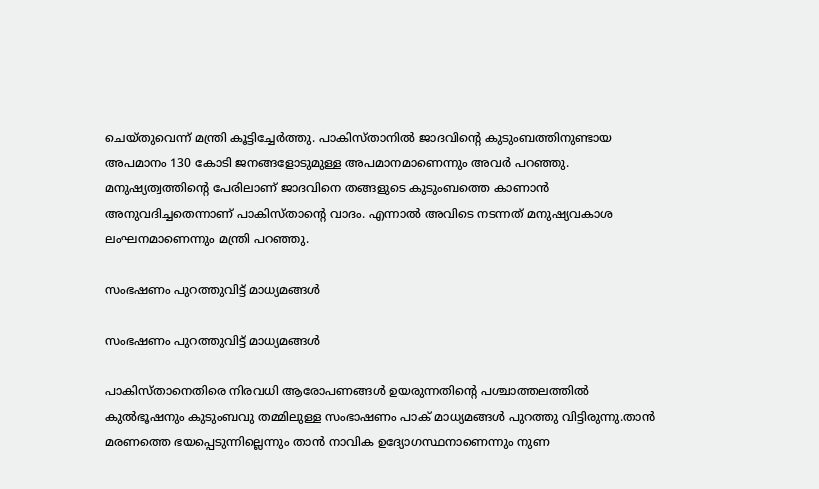ചെയ്തുവെന്ന് മന്ത്രി കൂട്ടിച്ചേർത്തു. പാകിസ്താനിൽ ജാദവിന്റെ കുടുംബത്തിനുണ്ടായ അപമാനം 130 കോടി ജനങ്ങളോടുമുള്ള അപമാനമാണെന്നും അവര്‍ പറഞ്ഞു. മനുഷ്യത്വത്തിന്റെ പേരിലാണ് ജാദവിനെ തങ്ങളുടെ കുടുംബത്തെ കാണാൻ അനുവദിച്ചതെന്നാണ് പാകിസ്താന്റെ വാദം. എന്നാൽ അവിടെ നടന്നത് മനുഷ്യവകാശ ലംഘനമാണെന്നും മന്ത്രി പറ‍ഞ്ഞു.

സംഭഷണം പുറത്തുവിട്ട് മാധ്യമങ്ങൾ

സംഭഷണം പുറത്തുവിട്ട് മാധ്യമങ്ങൾ

പാകിസ്താനെതിരെ നിരവധി ആരോപണങ്ങൾ ഉയരുന്നതിന്റെ പശ്ചാത്തലത്തിൽ കുൽഭൂഷനും കുടുംബവു തമ്മിലുള്ള സംഭാഷണം പാക് മാധ്യമങ്ങൾ പുറത്തു വിട്ടിരുന്നു.താന്‍ മരണത്തെ ഭയപ്പെടുന്നില്ലെന്നും താന്‍ നാവിക ഉദ്യോഗസ്ഥനാണെന്നും നുണ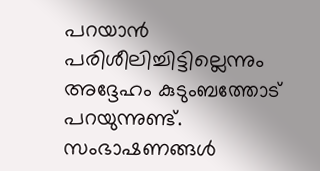പറയാന്‍ പരിശീലിച്ചിട്ടില്ലെന്നും അദ്ദേഹം കുടുംബത്തോട് പറയുന്നുണ്ട്. സംഭാഷണങ്ങള്‍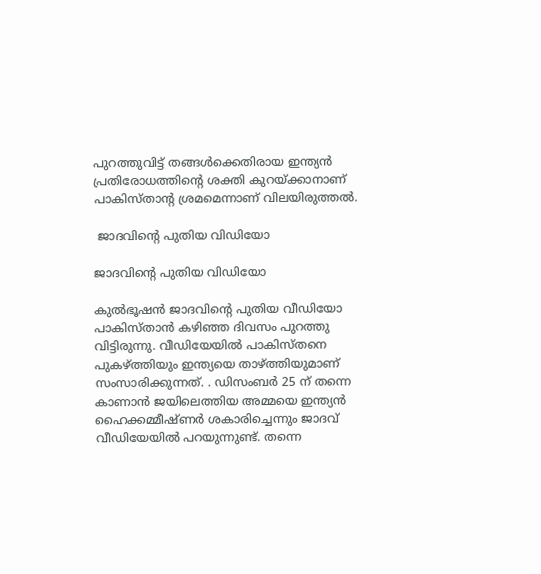പുറത്തുവിട്ട് തങ്ങള്‍ക്കെതിരായ ഇന്ത്യന്‍ പ്രതിരോധത്തിന്റെ ശക്തി കുറയ്ക്കാനാണ് പാകിസ്താന്റ ശ്രമമെന്നാണ് വിലയിരുത്തല്‍.

 ജാദവിന്റെ പുതിയ വിഡിയോ

ജാദവിന്റെ പുതിയ വിഡിയോ

കുൽഭൂഷൻ ജാദവിന്റെ പുതിയ വീഡിയോ പാകിസ്താൻ കഴിഞ്ഞ ദിവസം പുറത്തു വിട്ടിരുന്നു. വീഡിയേയിൽ പാകിസ്തനെ പുകഴ്ത്തിയും ഇന്ത്യയെ താഴ്ത്തിയുമാണ് സംസാരിക്കുന്നത്. . ഡിസംബർ 25 ന് തന്നെ കാണാൻ ജയിലെത്തിയ അമ്മയെ ഇന്ത്യൻ ഹൈക്കമ്മീഷ്ണർ ശകാരിച്ചെന്നും ജാദവ് വീഡിയേയിൽ പറയുന്നുണ്ട്. തന്നെ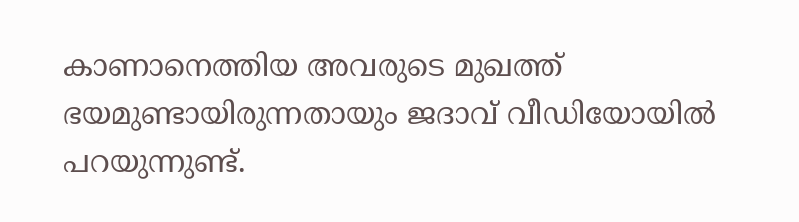കാണാനെത്തിയ അവരുടെ മുഖത്ത് ഭയമുണ്ടായിരുന്നതായും ജദാവ് വീഡിയോയിൽ പറയുന്നുണ്ട്.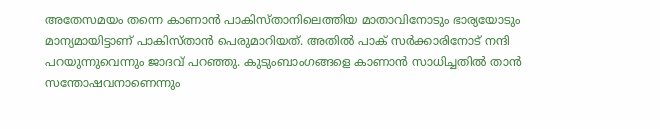അതേസമയം തന്നെ കാണാൻ പാകിസ്താനിലെത്തിയ മാതാവിനോടും ഭാര്യയോടും മാന്യമായിട്ടാണ് പാകിസ്താൻ പെരുമാറിയത്. അതിൽ പാക് സർക്കാരിനോട് നന്ദി പറയുന്നുവെന്നും ജാദവ് പറഞ്ഞു. കുടുംബാംഗങ്ങളെ കാണാൻ സാധിച്ചതിൽ താൻ സന്തോഷവനാണെന്നും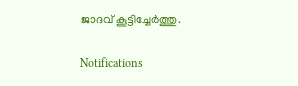ജാദവ് കൂട്ടിച്ചേർത്തു.

Notifications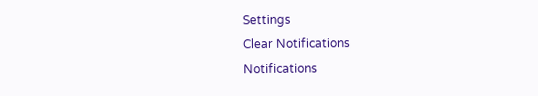Settings
Clear Notifications
Notifications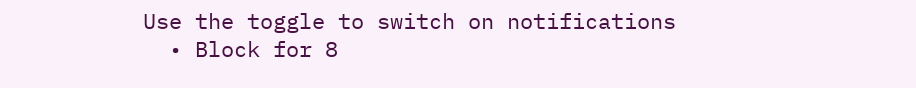Use the toggle to switch on notifications
  • Block for 8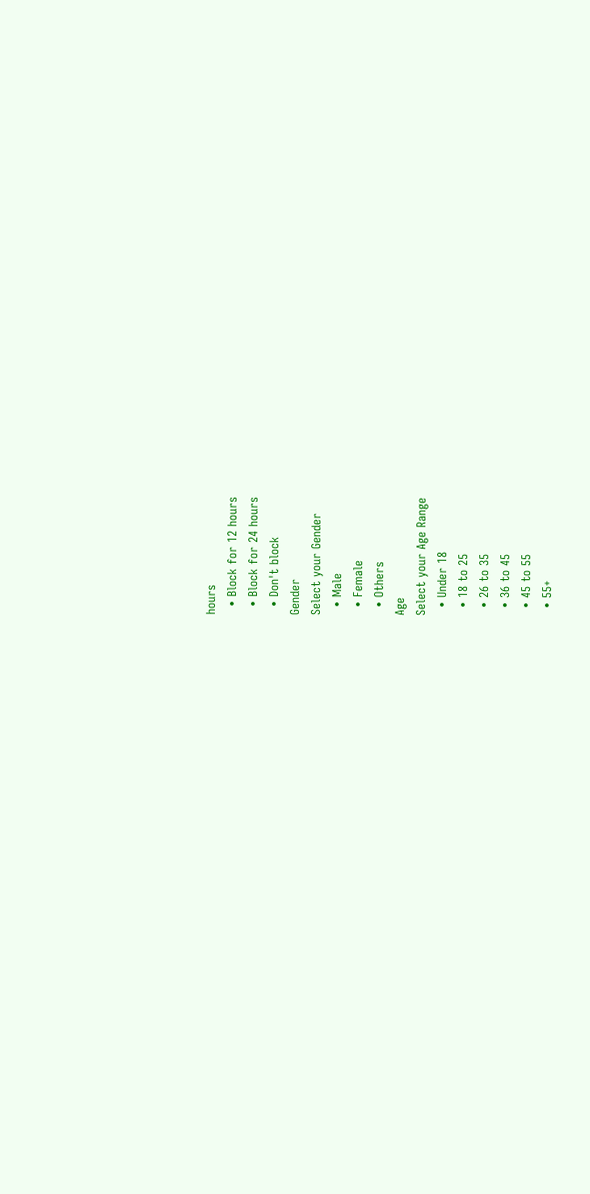hours
  • Block for 12 hours
  • Block for 24 hours
  • Don't block
Gender
Select your Gender
  • Male
  • Female
  • Others
Age
Select your Age Range
  • Under 18
  • 18 to 25
  • 26 to 35
  • 36 to 45
  • 45 to 55
  • 55+